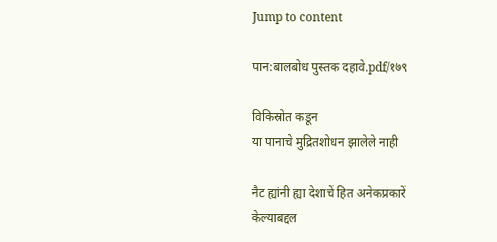Jump to content

पान:बालबोध पुस्तक दहावे.pdf/१७९

विकिस्रोत कडून
या पानाचे मुद्रितशोधन झालेले नाही

नैट ह्यांनी ह्या देशाचें हित अनेकप्रकारें केल्याबद्दल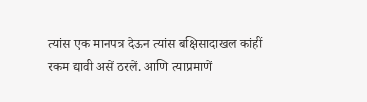त्यांस एक मानपत्र देऊन त्यांस बक्षिसादाखल कांहीं रकम द्यावी असें ठरलें. आणि त्याप्रमाणें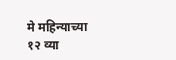मे महिन्याच्या १२ व्या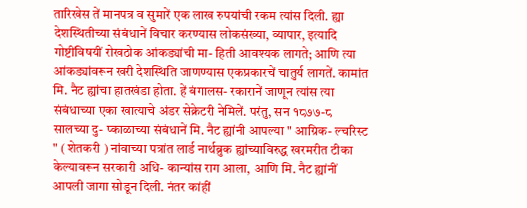तारिखेस तें मानपत्र व सुमारें एक लाख रुपयांची रकम त्यांस दिली. ह्या देशस्थितीच्या संबंधानें विचार करण्यास लोकसंख्या, व्यापार, इत्यादि गोष्टींविषयीं रोखठोक आंकड्यांची मा- हिती आवश्यक लागते; आणि त्या आंकड्यांवरून खरी देशस्थिति जाणण्यास एकप्रकारचें चातुर्य लागतें. कामांत मि. नैट ह्यांचा हातखंडा होता. हें बंगालस- रकारानें जाणून त्यांस त्या संबंधाच्या एका खात्याचे अंडर सेक्रेटरी नेमिलें. परंतु, सन १८७७-८ सालच्या दु- प्काळाच्या संबंधानें मि. नैट ह्यांनी आपल्या " आग्रिक- ल्चरिस्ट " ( शेतकरी ) नांवाच्या पत्रांत लार्ड नार्थब्रुक ह्यांच्याविरुद्ध खरमरीत टीका केल्यावरून सरकारी अधि- कान्यांस राग आला, आणि मि. नैट ह्यांनीं आपली जागा सोडून दिली. नंतर कांहीं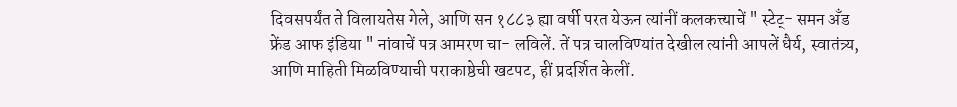दिवसपर्यंत ते विलायतेस गेले, आणि सन १८८३ ह्या वर्षी परत येऊन त्यांनीं कलकत्त्याचें " स्टेट्- समन अँड फ्रेंड आफ इंडिया " नांवाचें पत्र आमरण चा- लविलें. तें पत्र चालविण्यांत देखील त्यांनी आपलें धैर्य, स्वातंत्र्य, आणि माहिती मिळविण्याची पराकाष्ठेची खटपट, हीं प्रदर्शित केलीं.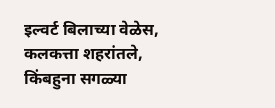इल्वर्ट बिलाच्या वेळेस, कलकत्ता शहरांतले, किंबहुना सगळ्या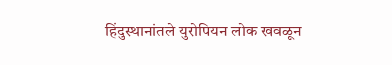हिंदुस्थानांतले युरोपियन लोक खवळून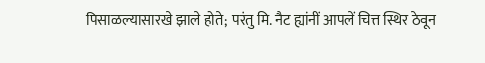पिसाळल्यासारखे झाले होते; परंतु मि. नैट ह्यांनीं आपलें चित्त स्थिर ठेवून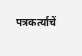पत्रकर्त्याचें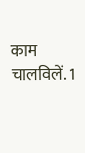काम चालविलें. 1